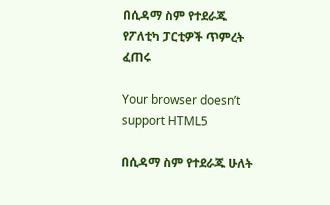በሲዳማ ስም የተደራጁ የፖለቲካ ፓርቲዎች ጥምረት ፈጠሩ

Your browser doesn’t support HTML5

በሲዳማ ስም የተደራጁ ሁለት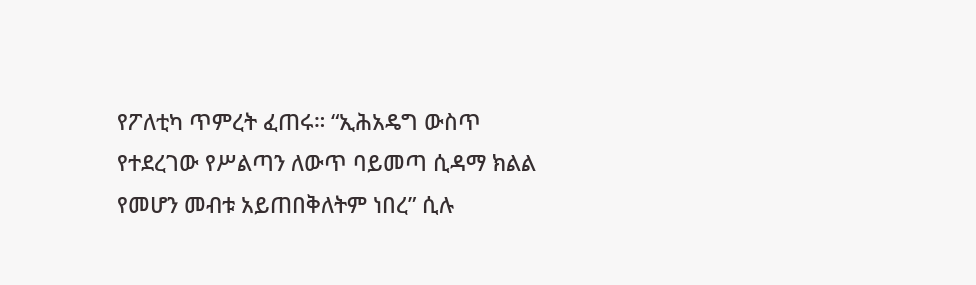የፖለቲካ ጥምረት ፈጠሩ። “ኢሕአዴግ ውስጥ የተደረገው የሥልጣን ለውጥ ባይመጣ ሲዳማ ክልል የመሆን መብቱ አይጠበቅለትም ነበረ” ሲሉ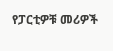የፓርቲዎቹ መሪዎች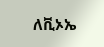ለቪኦኤ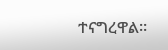ተናግረዋል።